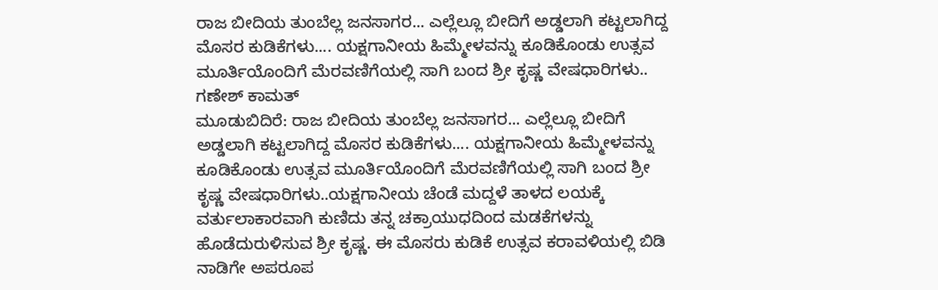ರಾಜ ಬೀದಿಯ ತುಂಬೆಲ್ಲ ಜನಸಾಗರ... ಎಲ್ಲೆಲ್ಲೂ ಬೀದಿಗೆ ಅಡ್ಡಲಾಗಿ ಕಟ್ಟಲಾಗಿದ್ದ ಮೊಸರ ಕುಡಿಕೆಗಳು.... ಯಕ್ಷಗಾನೀಯ ಹಿಮ್ಮೇಳವನ್ನು ಕೂಡಿಕೊಂಡು ಉತ್ಸವ ಮೂರ್ತಿಯೊಂದಿಗೆ ಮೆರವಣಿಗೆಯಲ್ಲಿ ಸಾಗಿ ಬಂದ ಶ್ರೀ ಕೃಷ್ಣ ವೇಷಧಾರಿಗಳು..
ಗಣೇಶ್ ಕಾಮತ್
ಮೂಡುಬಿದಿರೆ: ರಾಜ ಬೀದಿಯ ತುಂಬೆಲ್ಲ ಜನಸಾಗರ... ಎಲ್ಲೆಲ್ಲೂ ಬೀದಿಗೆ ಅಡ್ಡಲಾಗಿ ಕಟ್ಟಲಾಗಿದ್ದ ಮೊಸರ ಕುಡಿಕೆಗಳು.... ಯಕ್ಷಗಾನೀಯ ಹಿಮ್ಮೇಳವನ್ನು ಕೂಡಿಕೊಂಡು ಉತ್ಸವ ಮೂರ್ತಿಯೊಂದಿಗೆ ಮೆರವಣಿಗೆಯಲ್ಲಿ ಸಾಗಿ ಬಂದ ಶ್ರೀ ಕೃಷ್ಣ ವೇಷಧಾರಿಗಳು..ಯಕ್ಷಗಾನೀಯ ಚೆಂಡೆ ಮದ್ದಳೆ ತಾಳದ ಲಯಕ್ಕೆ ವರ್ತುಲಾಕಾರವಾಗಿ ಕುಣಿದು ತನ್ನ ಚಕ್ರಾಯುಧದಿಂದ ಮಡಕೆಗಳನ್ನು ಹೊಡೆದುರುಳಿಸುವ ಶ್ರೀ ಕೃಷ್ಣ. ಈ ಮೊಸರು ಕುಡಿಕೆ ಉತ್ಸವ ಕರಾವಳಿಯಲ್ಲಿ ಬಿಡಿ ನಾಡಿಗೇ ಅಪರೂಪ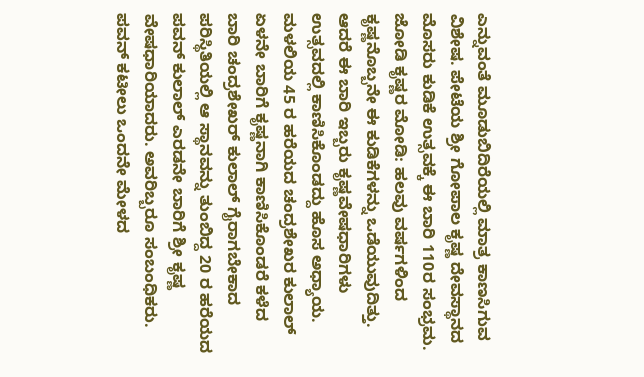ಎನ್ನುವಂತೆ ಮೂಡುಬಿದಿರೆಯಲ್ಲಿ ಮಾತ್ರ ಕಾಣಸಿಗುವ ವಿಶೇಷ. ಪೇಟೆಯ ಶ್ರೀ ಗೋಪಾಲ ಕೃಷ್ಣ ದೇವಸ್ಥಾನದ ಮೊಸರು ಕುಡಿಕೆ ಉತ್ಸವಕ್ಕೆ ಈ ಬಾರಿ 110ರ ಸಂಭ್ರಮ.
ಜೋಡಿ ಕೃಷ್ಣರ ಮೋಡಿ: ಹಲವು ವರ್ಷಗಳಿಂದ ಕೃಷ್ಣನೊಬ್ಬನೇ ಈ ಕುಡಿಕೆಗಳನ್ನು ಒಡೆಯುವುದಿತ್ತು. ಆದರೆ ಈ ಬಾರಿ ಇಬ್ಬರು ಕೃಷ್ಣವೇಷಧಾರಿಗಳು ಉತ್ಸವದಲ್ಲಿ ಕಾಣಿಸಿಕೊಂಡದ್ದು ಹೊಸ ಅಧ್ಯಾಯ. ಮಳಲಿಯ 45 ರ ಹರೆಯದ ಚಂದ್ರಶೇಖರ ಕುಲಾಲ್ ಏಳನೇ ಬಾರಿಗೆ ಕೃಷ್ಣನಾಗಿ ಕಾಣಿಸಿಕೊಂಡರೆ ಕಳೆದ ಬಾರಿ ಚಂದ್ರಶೇಖರ್ ಕುಲಾಲ್ ಗೈರಾಗಬೇಕಾದ ಪರಿಸ್ಥಿತಿಯಲ್ಲಿ ಆ ಸ್ಥಾನವನ್ನು ತುಂಬಿದ್ದ 20 ರ ಹರೆಯದ ಪವನ್ ಕುಲಾಲ್ ಎರಡನೇ ಬಾರಿಗೆ ಶ್ರೀ ಕೃಷ್ಣ ವೇಷಧಾರಿಯಾದರು. ಅವರಿಬ್ಬರೂ ಸಂಬಂಧಿಕರು. ಪವನ್ ಕಟೀಲು ಒಂದನೇ ಮೇಳದ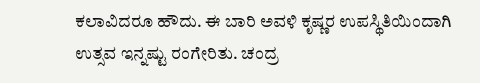ಕಲಾವಿದರೂ ಹೌದು. ಈ ಬಾರಿ ಅವಳಿ ಕೃಷ್ಣರ ಉಪಸ್ಥಿತಿಯಿಂದಾಗಿ ಉತ್ಸವ ಇನ್ನಷ್ಟು ರಂಗೇರಿತು. ಚಂದ್ರ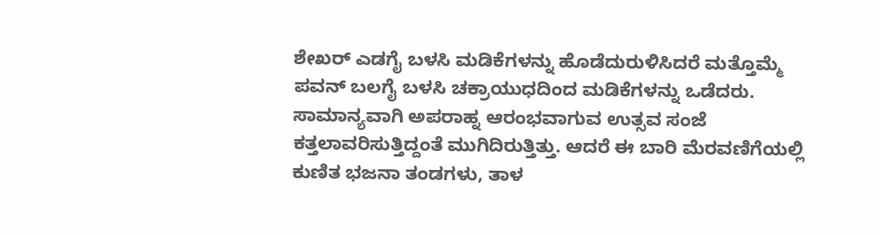ಶೇಖರ್ ಎಡಗೈ ಬಳಸಿ ಮಡಿಕೆಗಳನ್ನು ಹೊಡೆದುರುಳಿಸಿದರೆ ಮತ್ತೊಮ್ಮೆ ಪವನ್ ಬಲಗೈ ಬಳಸಿ ಚಕ್ರಾಯುಧದಿಂದ ಮಡಿಕೆಗಳನ್ನು ಒಡೆದರು. ಸಾಮಾನ್ಯವಾಗಿ ಅಪರಾಹ್ನ ಆರಂಭವಾಗುವ ಉತ್ಸವ ಸಂಜೆ ಕತ್ತಲಾವರಿಸುತ್ತಿದ್ದಂತೆ ಮುಗಿದಿರುತ್ತಿತ್ತು. ಆದರೆ ಈ ಬಾರಿ ಮೆರವಣಿಗೆಯಲ್ಲಿ ಕುಣಿತ ಭಜನಾ ತಂಡಗಳು, ತಾಳ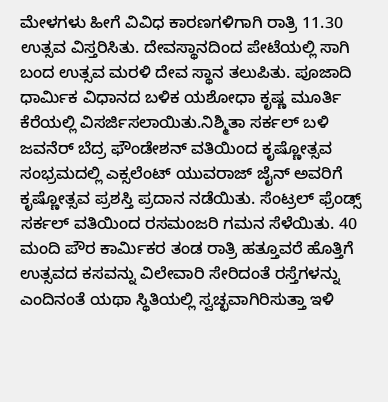ಮೇಳಗಳು ಹೀಗೆ ವಿವಿಧ ಕಾರಣಗಳಿಗಾಗಿ ರಾತ್ರಿ 11.30 ಉತ್ಸವ ವಿಸ್ತರಿಸಿತು. ದೇವಸ್ಥಾನದಿಂದ ಪೇಟೆಯಲ್ಲಿ ಸಾಗಿ ಬಂದ ಉತ್ಸವ ಮರಳಿ ದೇವ ಸ್ಥಾನ ತಲುಪಿತು. ಪೂಜಾದಿ ಧಾರ್ಮಿಕ ವಿಧಾನದ ಬಳಿಕ ಯಶೋಧಾ ಕೃಷ್ಣ ಮೂರ್ತಿ ಕೆರೆಯಲ್ಲಿ ವಿಸರ್ಜಿಸಲಾಯಿತು.ನಿಶ್ಮಿತಾ ಸರ್ಕಲ್ ಬಳಿ ಜವನೆರ್ ಬೆದ್ರ ಫೌಂಡೇಶನ್ ವತಿಯಿಂದ ಕೃಷ್ಣೋತ್ಸವ ಸಂಭ್ರಮದಲ್ಲಿ ಎಕ್ಸಲೆಂಟ್ ಯುವರಾಜ್ ಜೈನ್ ಅವರಿಗೆ ಕೃಷ್ಣೋತ್ಸವ ಪ್ರಶಸ್ತಿ ಪ್ರದಾನ ನಡೆಯಿತು. ಸೆಂಟ್ರಲ್ ಫ್ರೆಂಡ್ಸ್ ಸರ್ಕಲ್ ವತಿಯಿಂದ ರಸಮಂಜರಿ ಗಮನ ಸೆಳೆಯಿತು. 40 ಮಂದಿ ಪೌರ ಕಾರ್ಮಿಕರ ತಂಡ ರಾತ್ರಿ ಹತ್ತೂವರೆ ಹೊತ್ತಿಗೆ ಉತ್ಸವದ ಕಸವನ್ನು ವಿಲೇವಾರಿ ಸೇರಿದಂತೆ ರಸ್ತೆಗಳನ್ನು ಎಂದಿನಂತೆ ಯಥಾ ಸ್ಥಿತಿಯಲ್ಲಿ ಸ್ವಚ್ಛವಾಗಿರಿಸುತ್ತಾ ಇಳಿ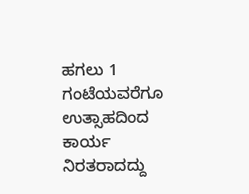ಹಗಲು 1 ಗಂಟೆಯವರೆಗೂ ಉತ್ಸಾಹದಿಂದ ಕಾರ್ಯ ನಿರತರಾದದ್ದು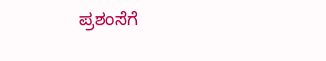ಪ್ರಶಂಸೆಗೆ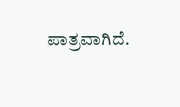ಪಾತ್ರವಾಗಿದೆ.